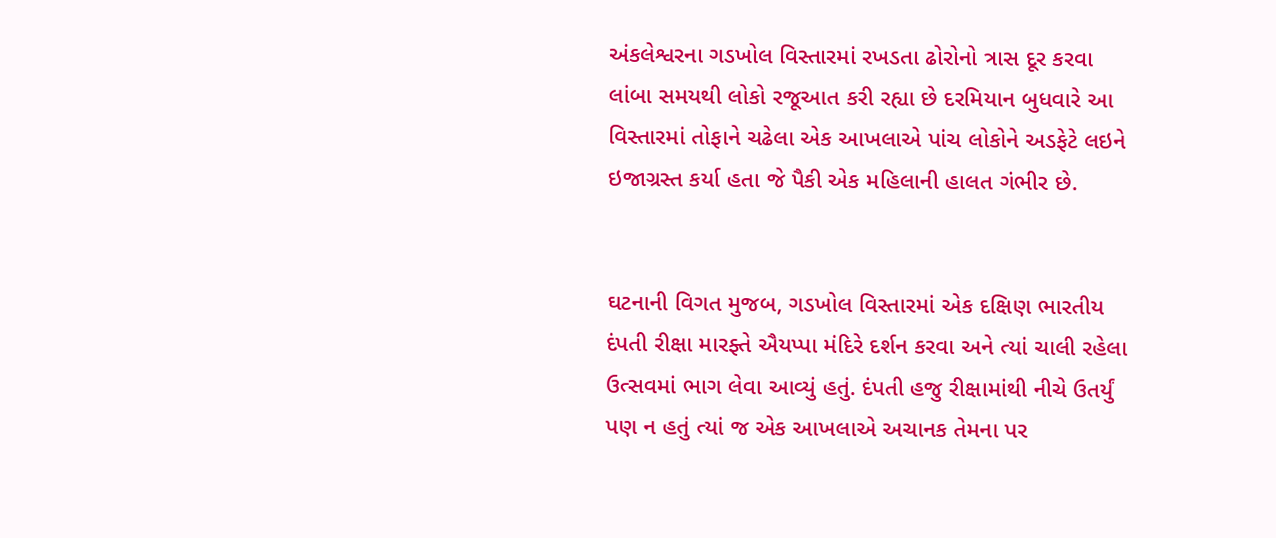અંકલેશ્વરના ગડખોલ વિસ્તારમાં રખડતા ઢોરોનો ત્રાસ દૂર કરવા લાંબા સમયથી લોકો રજૂઆત કરી રહ્યા છે દરમિયાન બુધવારે આ વિસ્તારમાં તોફાને ચઢેલા એક આખલાએ પાંચ લોકોને અડફેટે લઇને ઇજાગ્રસ્ત કર્યા હતા જે પૈકી એક મહિલાની હાલત ગંભીર છે.


ઘટનાની વિગત મુજબ, ગડખોલ વિસ્તારમાં એક દક્ષિણ ભારતીય દંપતી રીક્ષા મારફ્તે ઐયપ્પા મંદિરે દર્શન કરવા અને ત્યાં ચાલી રહેલા ઉત્સવમાં ભાગ લેવા આવ્યું હતું. દંપતી હજુ રીક્ષામાંથી નીચે ઉતર્યું પણ ન હતું ત્યાં જ એક આખલાએ અચાનક તેમના પર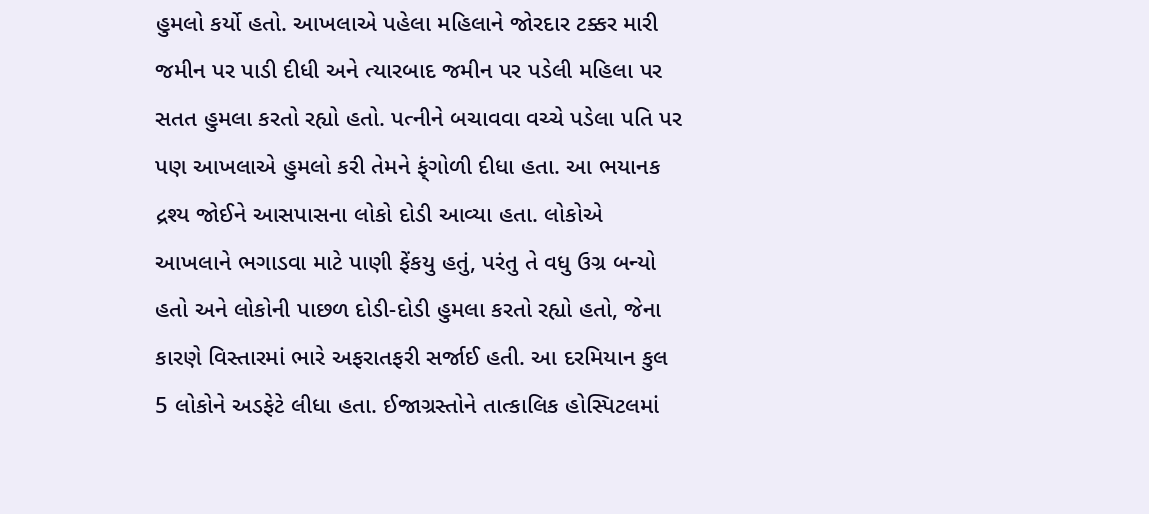હુમલો કર્યો હતો. આખલાએ પહેલા મહિલાને જોરદાર ટક્કર મારી જમીન પર પાડી દીધી અને ત્યારબાદ જમીન પર પડેલી મહિલા પર સતત હુમલા કરતો રહ્યો હતો. પત્નીને બચાવવા વચ્ચે પડેલા પતિ પર પણ આખલાએ હુમલો કરી તેમને ફ્ંગોળી દીધા હતા. આ ભયાનક દ્રશ્ય જોઈને આસપાસના લોકો દોડી આવ્યા હતા. લોકોએ આખલાને ભગાડવા માટે પાણી ફેંકયુ હતું, પરંતુ તે વધુ ઉગ્ર બન્યો હતો અને લોકોની પાછળ દોડી-દોડી હુમલા કરતો રહ્યો હતો, જેના કારણે વિસ્તારમાં ભારે અફરાતફરી સર્જાઈ હતી. આ દરમિયાન કુલ 5 લોકોને અડફેટે લીધા હતા. ઈજાગ્રસ્તોને તાત્કાલિક હોસ્પિટલમાં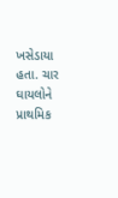ખસેડાયા હતા. ચાર ઘાયલોને પ્રાથમિક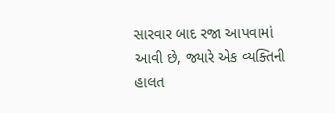સારવાર બાદ રજા આપવામાં આવી છે, જ્યારે એક વ્યક્તિની હાલત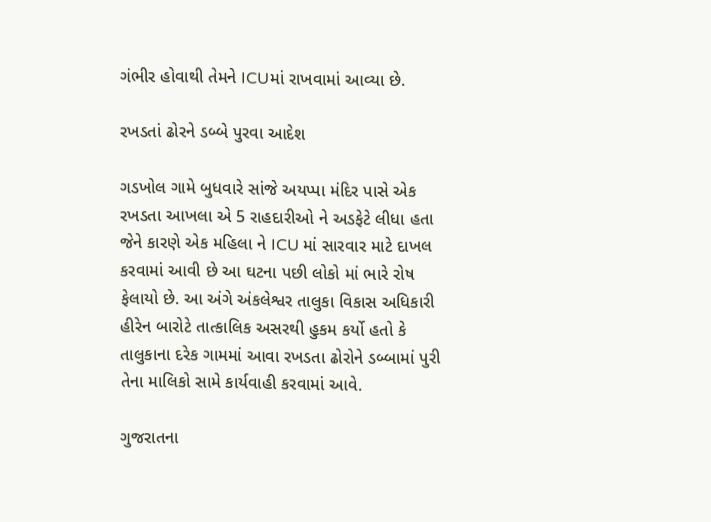ગંભીર હોવાથી તેમને ICUમાં રાખવામાં આવ્યા છે.

રખડતાં ઢોરને ડબ્બે પુરવા આદેશ

ગડખોલ ગામે બુધવારે સાંજે અયપ્પા મંદિર પાસે એક રખડતા આખલા એ 5 રાહદારીઓ ને અડફેટે લીધા હતા જેને કારણે એક મહિલા ને ICU માં સારવાર માટે દાખલ કરવામાં આવી છે આ ઘટના પછી લોકો માં ભારે રોષ ફેલાયો છે. આ અંગે અંકલેશ્વર તાલુકા વિકાસ અધિકારી હીરેન બારોટે તાત્કાલિક અસરથી હુકમ કર્યો હતો કે તાલુકાના દરેક ગામમાં આવા રખડતા ઢોરોને ડબ્બામાં પુરી તેના માલિકો સામે કાર્યવાહી કરવામાં આવે.

ગુજરાતના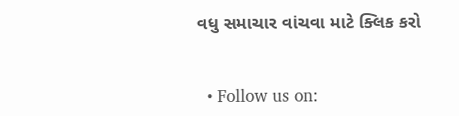વધુ સમાચાર વાંચવા માટે ક્લિક કરો


  • Follow us on: